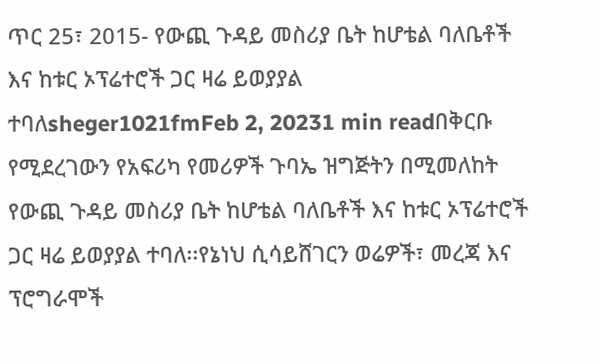ጥር 25፣ 2015- የውጪ ጉዳይ መስሪያ ቤት ከሆቴል ባለቤቶች እና ከቱር ኦፕሬተሮች ጋር ዛሬ ይወያያል ተባለsheger1021fmFeb 2, 20231 min readበቅርቡ የሚደረገውን የአፍሪካ የመሪዎች ጉባኤ ዝግጅትን በሚመለከት የውጪ ጉዳይ መስሪያ ቤት ከሆቴል ባለቤቶች እና ከቱር ኦፕሬተሮች ጋር ዛሬ ይወያያል ተባለ፡፡የኔነህ ሲሳይሸገርን ወሬዎች፣ መረጃ እና ፕሮግራሞች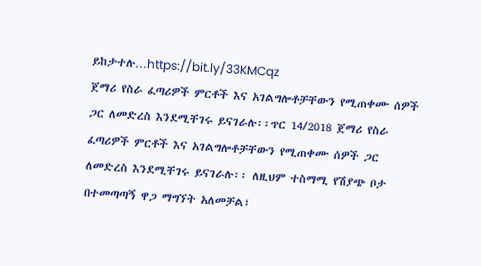ይከታተሉ…https://bit.ly/33KMCqz
ጀማሪ የስራ ፈጣሪዎች ምርቶች እና አገልግሎቶቻቸውን የሚጠቀሙ ሰዎች ጋር ለመድረስ እንደሚቸገሩ ይናገራሉ፡፡ጥር 14/2018 ጀማሪ የስራ ፈጣሪዎች ምርቶች እና አገልግሎቶቻቸውን የሚጠቀሙ ሰዎች ጋር ለመድረስ እንደሚቸገሩ ይናገራሉ፡፡ ለዚህም ተስማሚ የሽያጭ ቦታ በተመጣጣኝ ዋጋ ማግኘት አለመቻል፣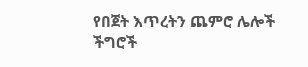የበጀት እጥረትን ጨምሮ ሌሎች ችግሮች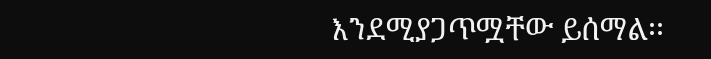እንደሚያጋጥሟቸው ይሰማል፡፡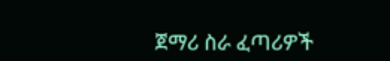ጀማሪ ስራ ፈጣሪዎች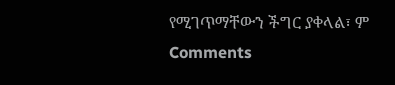የሚገጥማቸውን ችግር ያቀላል፣ ም
Comments